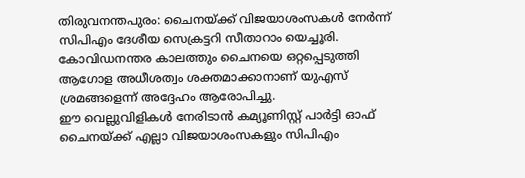തിരുവനന്തപുരം: ചൈനയ്ക്ക് വിജയാശംസകൾ നേർന്ന് സിപിഎം ദേശീയ സെക്രട്ടറി സീതാറാം യെച്ചൂരി. കോവിഡനന്തര കാലത്തും ചൈനയെ ഒറ്റപ്പെടുത്തി ആഗോള അധീശത്വം ശക്തമാക്കാനാണ് യുഎസ് ശ്രമങ്ങളെന്ന് അദ്ദേഹം ആരോപിച്ചു.
ഈ വെല്ലുവിളികൾ നേരിടാൻ കമ്യൂണിസ്റ്റ് പാർട്ടി ഓഫ് ചൈനയ്ക്ക് എല്ലാ വിജയാശംസകളും സിപിഎം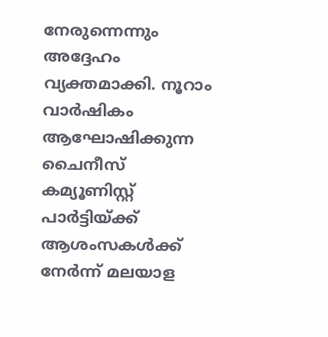നേരുന്നെന്നും അദ്ദേഹം വ്യക്തമാക്കി. നൂറാം വാർഷികം ആഘോഷിക്കുന്ന ചൈനീസ് കമ്യൂണിസ്റ്റ് പാർട്ടിയ്ക്ക് ആശംസകൾക്ക് നേർന്ന് മലയാള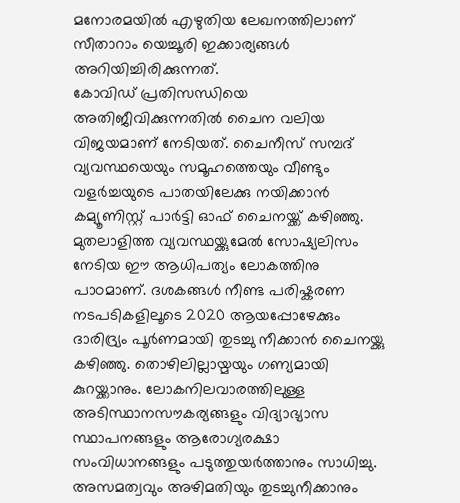മനോരമയിൽ എഴുതിയ ലേഖനത്തിലാണ് സീതാറാം യെച്ചൂരി ഇക്കാര്യങ്ങൾ അറിയിച്ചിരിക്കുന്നത്.
കോവിഡ് പ്രതിസന്ധിയെ അതിജീവിക്കുന്നതിൽ ചൈന വലിയ വിജയമാണ് നേടിയത്. ചൈനീസ് സമ്പദ് വ്യവസ്ഥയെയും സമൂഹത്തെയും വീണ്ടും വളർച്ചയുടെ പാതയിലേക്കു നയിക്കാൻ കമ്യൂണിസ്റ്റ് പാർട്ടി ഓഫ് ചൈനയ്ക്ക് കഴിഞ്ഞു. മുതലാളിത്ത വ്യവസ്ഥയ്ക്കുമേൽ സോഷ്യലിസം നേടിയ ഈ ആധിപത്യം ലോകത്തിനു പാഠമാണ്. ദശകങ്ങൾ നീണ്ട പരിഷ്കരണ നടപടികളിലൂടെ 2020 ആയപ്പോഴേക്കും ദാരിദ്ര്യം പൂർണമായി തുടച്ചു നീക്കാൻ ചൈനയ്ക്കു കഴിഞ്ഞു. തൊഴിലില്ലായ്മയും ഗണ്യമായി കുറയ്ക്കാനും. ലോകനിലവാരത്തിലുള്ള അടിസ്ഥാനസൗകര്യങ്ങളും വിദ്യാഭ്യാസ സ്ഥാപനങ്ങളും ആരോഗ്യരക്ഷാ സംവിധാനങ്ങളും പടുത്തുയർത്താനും സാധിച്ചു. അസമത്വവും അഴിമതിയും തുടച്ചുനീക്കാനും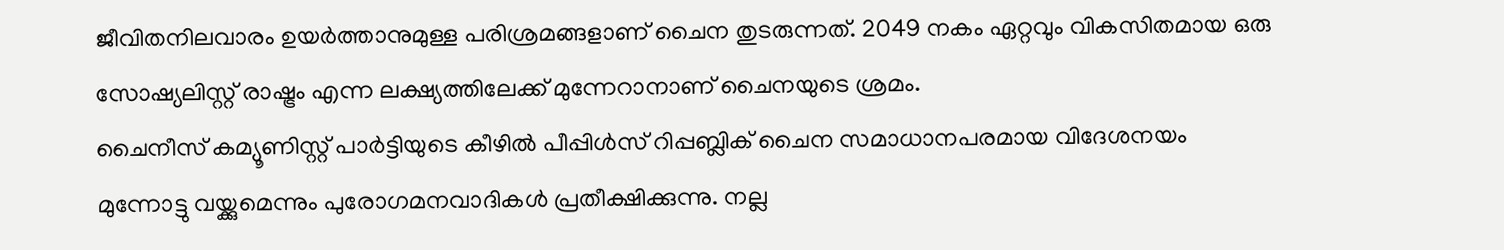ജീവിതനിലവാരം ഉയർത്താനുമുള്ള പരിശ്രമങ്ങളാണ് ചൈന തുടരുന്നത്. 2049 നകം ഏറ്റവും വികസിതമായ ഒരു സോഷ്യലിസ്റ്റ് രാഷ്ട്രം എന്ന ലക്ഷ്യത്തിലേക്ക് മുന്നേറാനാണ് ചൈനയുടെ ശ്രമം.
ചൈനീസ് കമ്യൂണിസ്റ്റ് പാർട്ടിയുടെ കീഴിൽ പീപ്പിൾസ് റിപ്പബ്ലിക് ചൈന സമാധാനപരമായ വിദേശനയം മുന്നോട്ടു വയ്ക്കുമെന്നും പുരോഗമനവാദികൾ പ്രതീക്ഷിക്കുന്നു. നല്ല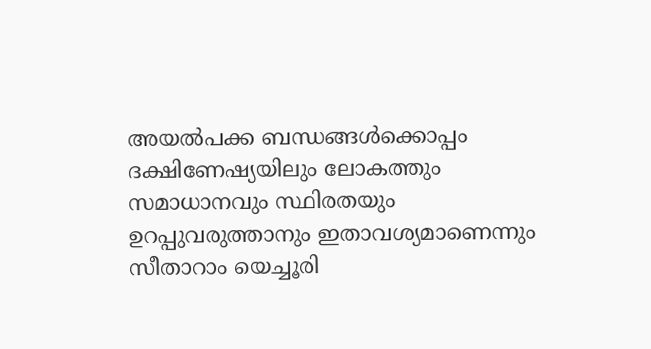അയൽപക്ക ബന്ധങ്ങൾക്കൊപ്പം ദക്ഷിണേഷ്യയിലും ലോകത്തും സമാധാനവും സ്ഥിരതയും ഉറപ്പുവരുത്താനും ഇതാവശ്യമാണെന്നും സീതാറാം യെച്ചൂരി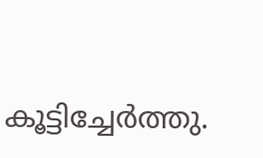കൂട്ടിച്ചേർത്തു.